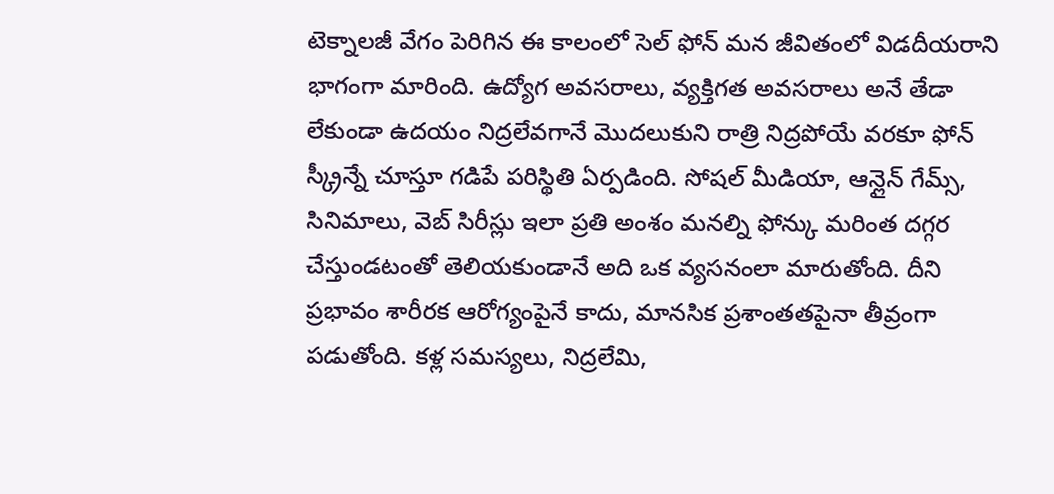టెక్నాలజీ వేగం పెరిగిన ఈ కాలంలో సెల్ ఫోన్ మన జీవితంలో విడదీయరాని భాగంగా మారింది. ఉద్యోగ అవసరాలు, వ్యక్తిగత అవసరాలు అనే తేడా లేకుండా ఉదయం నిద్రలేవగానే మొదలుకుని రాత్రి నిద్రపోయే వరకూ ఫోన్ స్క్రీన్నే చూస్తూ గడిపే పరిస్థితి ఏర్పడింది. సోషల్ మీడియా, ఆన్లైన్ గేమ్స్, సినిమాలు, వెబ్ సిరీస్లు ఇలా ప్రతి అంశం మనల్ని ఫోన్కు మరింత దగ్గర చేస్తుండటంతో తెలియకుండానే అది ఒక వ్యసనంలా మారుతోంది. దీని ప్రభావం శారీరక ఆరోగ్యంపైనే కాదు, మానసిక ప్రశాంతతపైనా తీవ్రంగా పడుతోంది. కళ్ల సమస్యలు, నిద్రలేమి,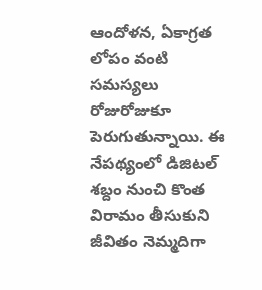ఆందోళన, ఏకాగ్రత లోపం వంటి సమస్యలు రోజురోజుకూ పెరుగుతున్నాయి. ఈ నేపథ్యంలో డిజిటల్ శబ్దం నుంచి కొంత విరామం తీసుకుని జీవితం నెమ్మదిగా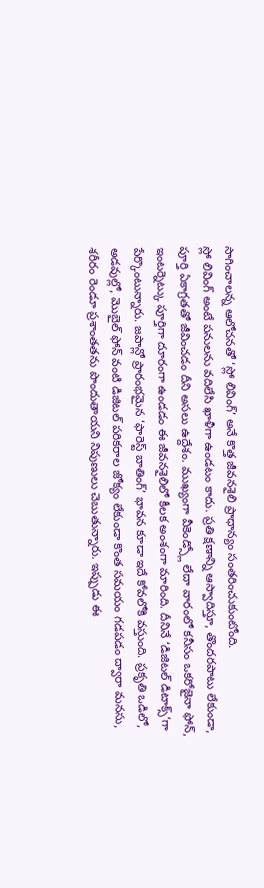సాగించాలన్న ఆలోచనతో ‘స్లో లివింగ్’ అనే కొత్త జీవనశైలి ప్రాధాన్యం సంతరించుకుంటోంది.
స్లో లివింగ్ అంటే పనులను వదిలేసి ఖాళీగా ఉండటం కాదు. ప్రతి క్షణాన్ని ఆస్వాదిస్తూ, తొందరపాటు లేకుండా, పూర్తి ఏకాగ్రతతో జీవించడం దీని అసలు ఉద్దేశం. ముఖ్యంగా వీకెండ్స్లో లేదా వారంలో కనీసం ఒకరోజైనా ఫోన్, ఇంటర్నెట్కు పూర్తిగా దూరంగా ఉండడం ఈ జీవనశైలిలో కీలక అంశంగా మారింది. దీనినే ‘డిజిటల్ డిటాక్స్’గా పేర్కొంటున్నారు. జపాన్లో ప్రారంభమైన ‘ఫారెస్ట్ బాతింగ్’ భావన కూడా ఇదే కోవలోకి వస్తుంది. ప్రకృతి ఒడిలో, అడవుల్లో, మొబైల్ ఫోన్ వంటి డిజిటల్ పరికరాల జోక్యం లేకుండా కొంత సమయం గడపడం ద్వారా మనసు, శరీరం రెండూ ప్రశాంతతను పొందుతాయని నిపుణులు చెబుతున్నారు. ఇప్పుడు ఈ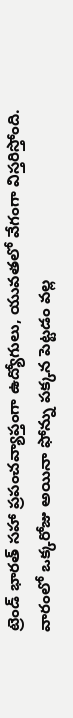ట్రెండ్ భారత్ సహా ప్రపంచవ్యాప్తంగా ఉద్యోగులు, యువతలో వేగంగా విస్తరిస్తోంది.
వారంలో ఒక్కరోజు అయినా ఫోన్ను పక్కన పెట్టడం వల్ల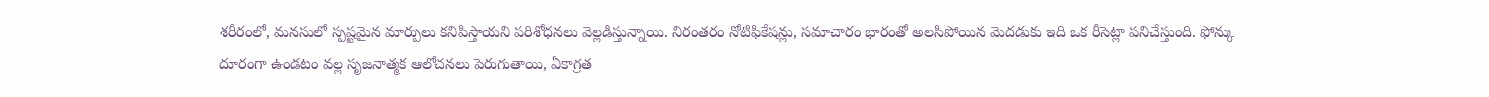శరీరంలో, మనసులో స్పష్టమైన మార్పులు కనిపిస్తాయని పరిశోధనలు వెల్లడిస్తున్నాయి. నిరంతరం నోటిఫికేషన్లు, సమాచారం భారంతో అలసిపోయిన మెదడుకు ఇది ఒక రీసెట్లా పనిచేస్తుంది. ఫోన్కు దూరంగా ఉండటం వల్ల సృజనాత్మక ఆలోచనలు పెరుగుతాయి, ఏకాగ్రత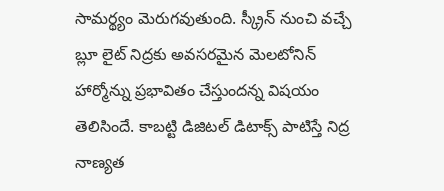సామర్థ్యం మెరుగవుతుంది. స్క్రీన్ నుంచి వచ్చే బ్లూ లైట్ నిద్రకు అవసరమైన మెలటోనిన్ హార్మోన్ను ప్రభావితం చేస్తుందన్న విషయం తెలిసిందే. కాబట్టి డిజిటల్ డిటాక్స్ పాటిస్తే నిద్ర నాణ్యత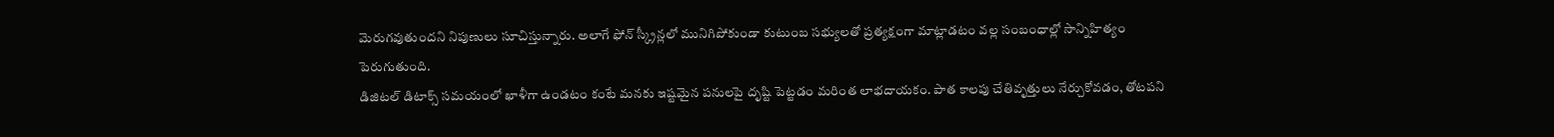మెరుగవుతుందని నిపుణులు సూచిస్తున్నారు. అలాగే ఫోన్ స్క్రీన్లలో మునిగిపోకుండా కుటుంబ సభ్యులతో ప్రత్యక్షంగా మాట్లాడటం వల్ల సంబంధాల్లో సాన్నిహిత్యం పెరుగుతుంది.
డిజిటల్ డిటాక్స్ సమయంలో ఖాళీగా ఉండటం కంటే మనకు ఇష్టమైన పనులపై దృష్టి పెట్టడం మరింత లాభదాయకం. పాత కాలపు చేతివృత్తులు నేర్చుకోవడం, తోటపని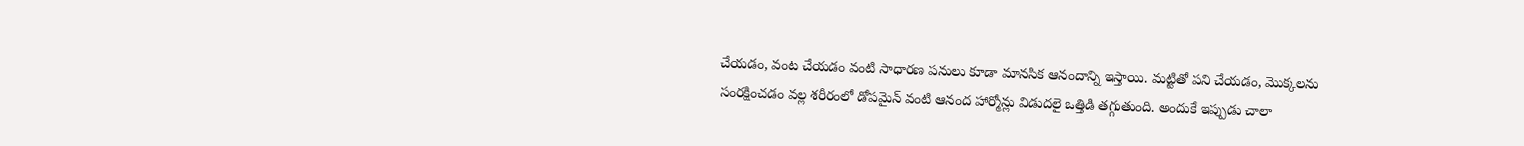చేయడం, వంట చేయడం వంటి సాధారణ పనులు కూడా మానసిక ఆనందాన్ని ఇస్తాయి. మట్టితో పని చేయడం, మొక్కలను సంరక్షించడం వల్ల శరీరంలో డోపమైన్ వంటి ఆనంద హార్మోన్లు విడుదలై ఒత్తిడి తగ్గుతుంది. అందుకే ఇప్పుడు చాలా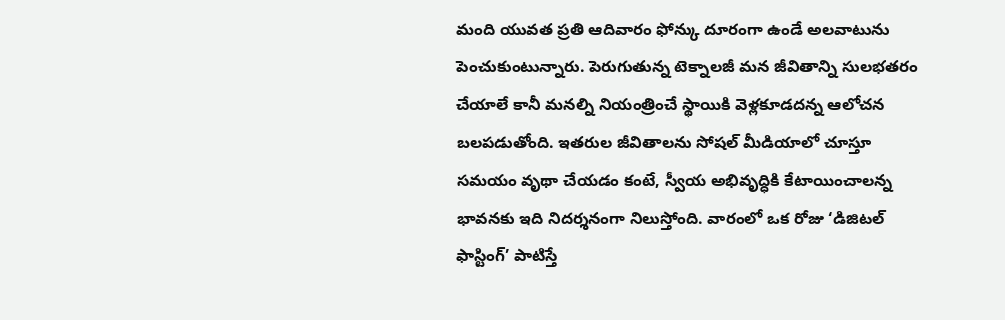మంది యువత ప్రతి ఆదివారం ఫోన్కు దూరంగా ఉండే అలవాటును పెంచుకుంటున్నారు. పెరుగుతున్న టెక్నాలజీ మన జీవితాన్ని సులభతరం చేయాలే కానీ మనల్ని నియంత్రించే స్థాయికి వెళ్లకూడదన్న ఆలోచన బలపడుతోంది. ఇతరుల జీవితాలను సోషల్ మీడియాలో చూస్తూ సమయం వృథా చేయడం కంటే, స్వీయ అభివృద్ధికి కేటాయించాలన్న భావనకు ఇది నిదర్శనంగా నిలుస్తోంది. వారంలో ఒక రోజు ‘డిజిటల్ ఫాస్టింగ్’ పాటిస్తే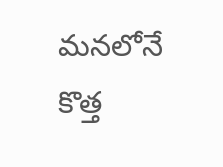మనలోనే కొత్త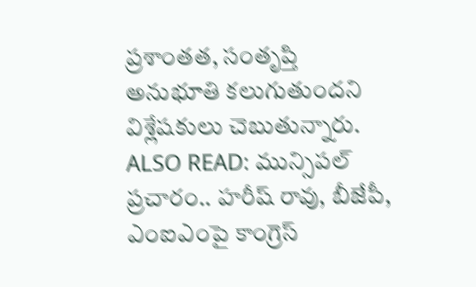ప్రశాంతత, సంతృప్తి అనుభూతి కలుగుతుందని విశ్లేషకులు చెబుతున్నారు.
ALSO READ: మున్సిపల్ ప్రచారం.. హరీష్ రావు, బీజేపీ, ఎంఐఎంపై కాంగ్రెస్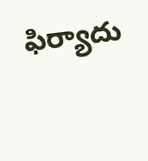ఫిర్యాదు